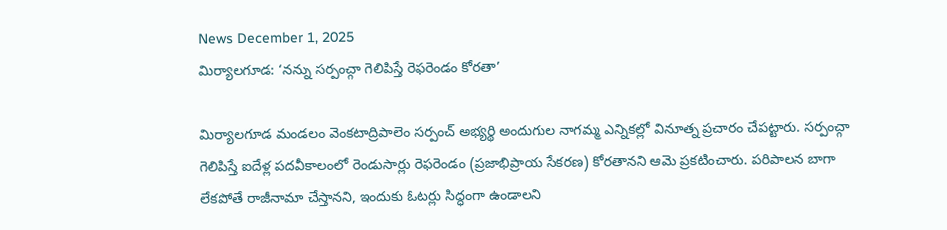News December 1, 2025
మిర్యాలగూడ: ‘నన్ను సర్పంచ్గా గెలిపిస్తే రెఫరెండం కోరతా’

మిర్యాలగూడ మండలం వెంకటాద్రిపాలెం సర్పంచ్ అభ్యర్థి అందుగుల నాగమ్మ ఎన్నికల్లో వినూత్న ప్రచారం చేపట్టారు. సర్పంచ్గా గెలిపిస్తే ఐదేళ్ల పదవీకాలంలో రెండుసార్లు రెఫరెండం (ప్రజాభిప్రాయ సేకరణ) కోరతానని ఆమె ప్రకటించారు. పరిపాలన బాగా లేకపోతే రాజీనామా చేస్తానని, ఇందుకు ఓటర్లు సిద్ధంగా ఉండాలని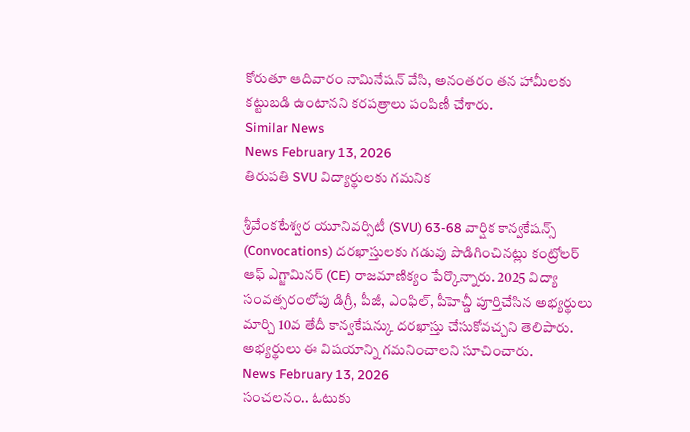కోరుతూ ఆదివారం నామినేషన్ వేసి, అనంతరం తన హామీలకు కట్టుబడి ఉంటానని కరపత్రాలు పంపిణీ చేశారు.
Similar News
News February 13, 2026
తిరుపతి SVU విద్యార్థులకు గమనిక

శ్రీవేంకటేశ్వర యూనివర్సిటీ (SVU) 63-68 వార్షిక కాన్వకేషన్స్ (Convocations) దరఖాస్తులకు గడువు పొడిగించినట్లు కంట్రోలర్ ఆఫ్ ఎగ్జామినర్ (CE) రాజమాణిక్యం పేర్కొన్నారు. 2025 విద్యా సంవత్సరంలోపు డిగ్రీ, పీజీ, ఎంఫిల్, పీహెచ్డీ పూర్తిచేసిన అభ్యర్థులు మార్చి 10వ తేదీ కాన్వకేషన్కు దరఖాస్తు చేసుకోవచ్చని తెలిపారు. అభ్యర్థులు ఈ విషయాన్ని గమనించాలని సూచించారు.
News February 13, 2026
సంచలనం.. ఓటుకు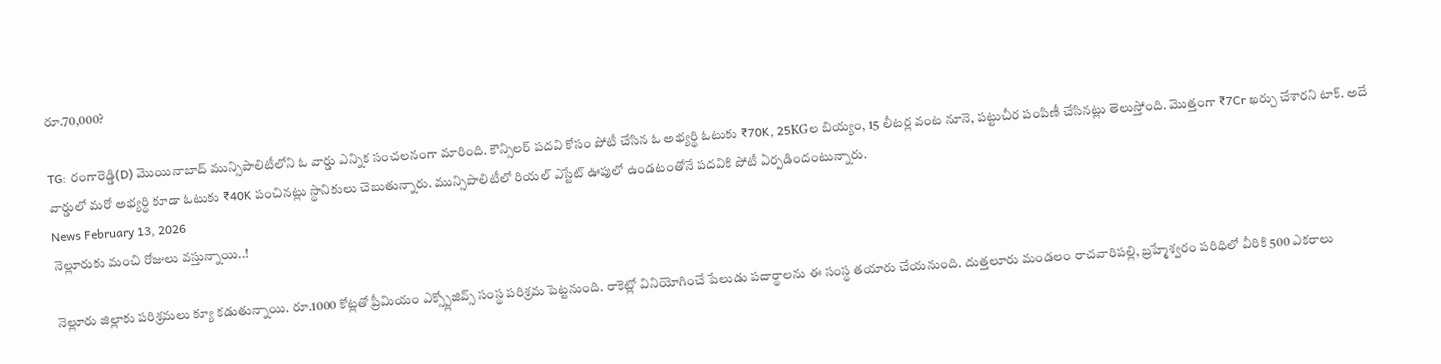రూ.70,000?

TG: రంగారెడ్డి(D) మొయినాబాద్ మున్సిపాలిటీలోని ఓ వార్డు ఎన్నిక సంచలనంగా మారింది. కౌన్సిలర్ పదవి కోసం పోటీ చేసిన ఓ అభ్యర్థి ఓటుకు ₹70K, 25KGల బియ్యం, 15 లీటర్ల వంట నూనె, పట్టుచీర పంపిణీ చేసినట్లు తెలుస్తోంది. మొత్తంగా ₹7Cr ఖర్చు చేశారని టాక్. అదే వార్డులో మరో అభ్యర్థి కూడా ఓటుకు ₹40K పంచినట్లు స్థానికులు చెబుతున్నారు. మున్సిపాలిటీలో రియల్ ఎస్టేట్ ఊపులో ఉండటంతోనే పదవికి పోటీ ఏర్పడిందంటున్నారు.
News February 13, 2026
నెల్లూరుకు మంచి రోజులు వస్తున్నాయి..!

నెల్లూరు జిల్లాకు పరిశ్రమలు క్యూ కడుతున్నాయి. రూ.1000 కోట్లతో ప్రీమియం ఎక్స్ప్లోజివ్స్ సంస్థ పరిశ్రమ పెట్టనుంది. రాకెట్లో వినియోగించే పేలుడు పదార్థాలను ఈ సంస్థ తయారు చేయనుంది. దుత్తలూరు మండలం రాచవారిపల్లి, బ్రహ్మేశ్వరం పరిధిలో వీరికి 500 ఎకరాలు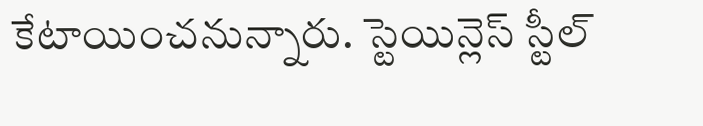కేటాయించనున్నారు. స్టెయిన్లెస్ స్టీల్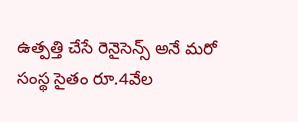ఉత్పత్తి చేసే రెనైసెన్స్ అనే మరో సంస్థ సైతం రూ.4వేల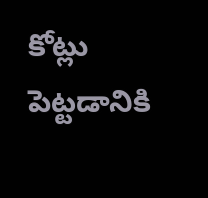కోట్లు పెట్టడానికి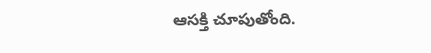ఆసక్తి చూపుతోంది.